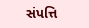સંપત્તિ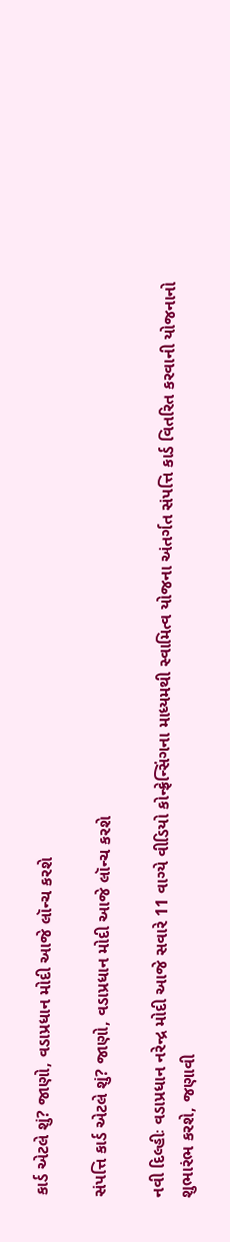કાર્ડ એટલે શું? જાણો, વડાપ્રધાન મોદી આજે લૉન્ચ કરશે

સંપત્તિ કાર્ડ એટલે શું? જાણો, વડાપ્રધાન મોદી આજે લૉન્ચ કરશે

નવી દિલ્હીઃ વડાપ્રધાન નરેન્દ્ર મોદી આજે સવારે 11 વાગ્યે વીડિયો કોન્ફ્રેન્સિંગના માધ્યમથી સ્વામિત્વ યોજના અંતર્ગત સંપત્તિ કાર્ડ વિતરિત કરવાની યોજનાનો શુભારંભ કરશે, જણાવી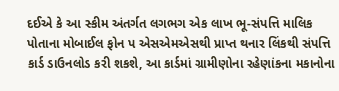દઈએ કે આ સ્કીમ અંતર્ગત લગભગ એક લાખ ભૂ-સંપત્તિ માલિક પોતાના મોબાઈલ ફોન પ એસએમએસથી પ્રાપ્ત થનાર લિંકથી સંપત્તિ કાર્ડ ડાઉનલોડ કરી શકશે, આ કાર્ડમાં ગ્રામીણોના રહેણાંકના મકાનોના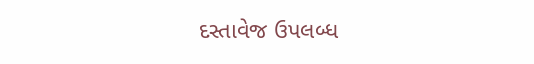દસ્તાવેજ ઉપલબ્ધ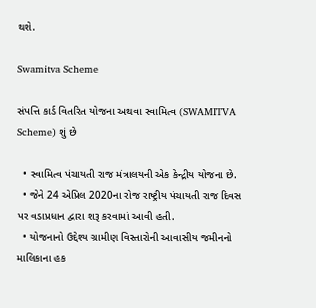થશે.

Swamitva Scheme

સંપત્તિ કાર્ડ વિતરિત યોજના અથવા સ્વામિત્વ (SWAMITVA Scheme) શું છે

  • સ્વામિત્વ પંચાયતી રાજ મંત્રાલયની એક કેન્દ્રીય યોજના છે.
  • જેને 24 એપ્રિલ 2020ના રોજ રાષ્ટ્રીય પંચાયતી રાજ દિવસ પર વડાપ્રધાન દ્વારા શરૂ કરવામાં આવી હતી.
  • યોજનાનો ઉદ્દેશ્ય ગ્રામીણ વિસ્તારોની આવાસીય જમીનનો માલિકાના હક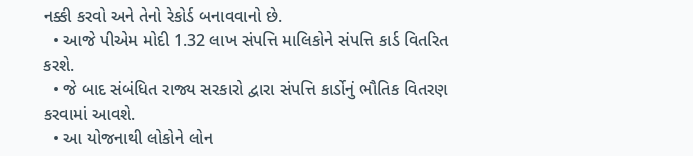નક્કી કરવો અને તેનો રેકોર્ડ બનાવવાનો છે.
  • આજે પીએમ મોદી 1.32 લાખ સંપત્તિ માલિકોને સંપત્તિ કાર્ડ વિતરિત કરશે.
  • જે બાદ સંબંધિત રાજ્ય સરકારો દ્વારા સંપત્તિ કાર્ડોનું ભૌતિક વિતરણ કરવામાં આવશે.
  • આ યોજનાથી લોકોને લોન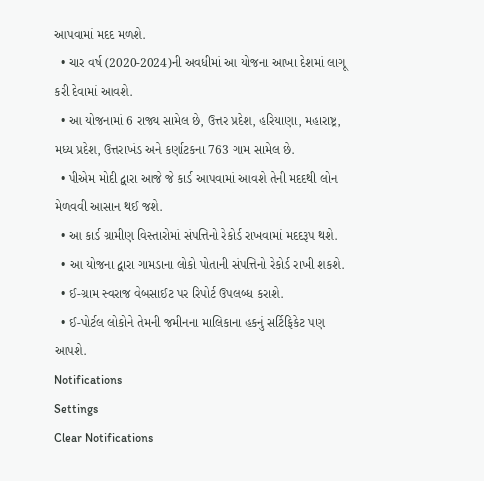આપવામાં મદદ મળશે.
  • ચાર વર્ષ (2020-2024)ની અવધીમાં આ યોજના આખા દેશમાં લાગૂ કરી દેવામાં આવશે.
  • આ યોજનામાં 6 રાજ્ય સામેલ છે, ઉત્તર પ્રદેશ, હરિયાણા, મહારાષ્ટ્ર, મધ્ય પ્રદેશ, ઉત્તરાખંડ અને કર્ણાટકના 763 ગામ સામેલ છે.
  • પીએમ મોદી દ્વારા આજે જે કાર્ડ આપવામાં આવશે તેની મદદથી લોન મેળવવી આસાન થઈ જશે.
  • આ કાર્ડ ગ્રામીણ વિસ્તારોમાં સંપત્તિનો રેકોર્ડ રાખવામાં મદદરૂપ થશે.
  • આ યોજના દ્વારા ગામડાના લોકો પોતાની સંપત્તિનો રેકોર્ડ રાખી શકશે.
  • ઈ-ગ્રામ સ્વરાજ વેબસાઈટ પર રિપોર્ટ ઉપલબ્ધ કરાશે.
  • ઈ-પોર્ટલ લોકોને તેમની જમીનના માલિકાના હકનું સર્ટિફિકેટ પણ આપશે.
Notifications
Settings
Clear Notifications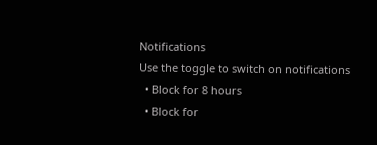Notifications
Use the toggle to switch on notifications
  • Block for 8 hours
  • Block for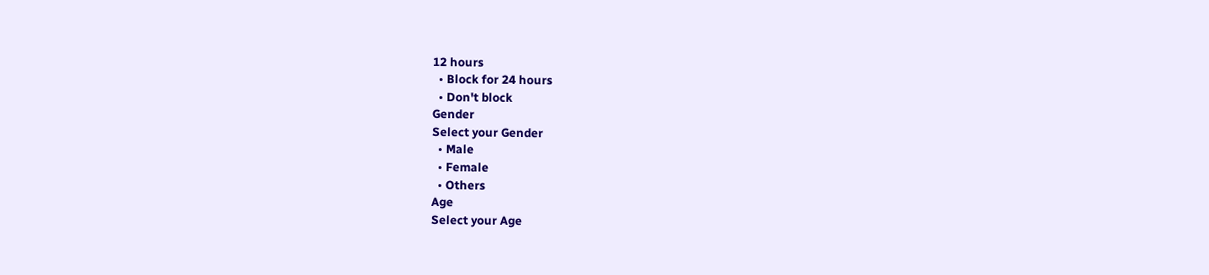12 hours
  • Block for 24 hours
  • Don't block
Gender
Select your Gender
  • Male
  • Female
  • Others
Age
Select your Age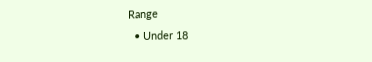Range
  • Under 18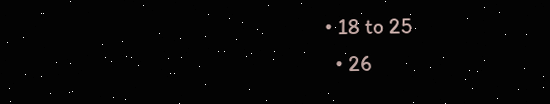• 18 to 25
  • 26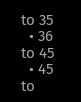to 35
  • 36 to 45
  • 45 to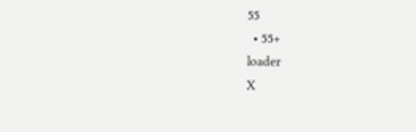55
  • 55+
loader
X